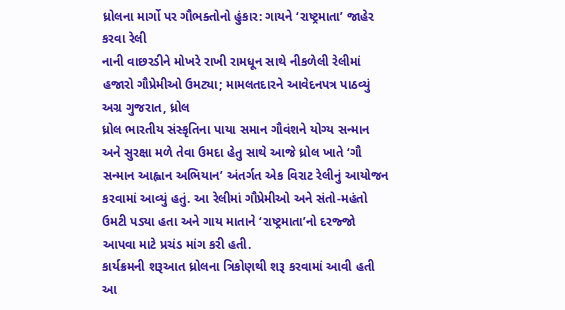ધ્રોલના માર્ગો પર ગૌભક્તોનો હુંકાર: ગાયને ‘રાષ્ટ્રમાતા’ જાહેર કરવા રેલી
નાની વાછરડીને મોખરે રાખી રામધૂન સાથે નીકળેલી રેલીમાં હજારો ગૌપ્રેમીઓ ઉમટ્યા; મામલતદારને આવેદનપત્ર પાઠવ્યું
અગ્ર ગુજરાત, ધ્રોલ
ધ્રોલ ભારતીય સંસ્કૃતિના પાયા સમાન ગૌવંશને યોગ્ય સન્માન અને સુરક્ષા મળે તેવા ઉમદા હેતુ સાથે આજે ધ્રોલ ખાતે ‘ગૌ સન્માન આહ્વાન અભિયાન’ અંતર્ગત એક વિરાટ રેલીનું આયોજન કરવામાં આવ્યું હતું. આ રેલીમાં ગૌપ્રેમીઓ અને સંતો-મહંતો ઉમટી પડ્યા હતા અને ગાય માતાને ‘રાષ્ટ્રમાતા’નો દરજ્જો આપવા માટે પ્રચંડ માંગ કરી હતી.
કાર્યક્રમની શરૂઆત ધ્રોલના ત્રિકોણથી શરૂ કરવામાં આવી હતી આ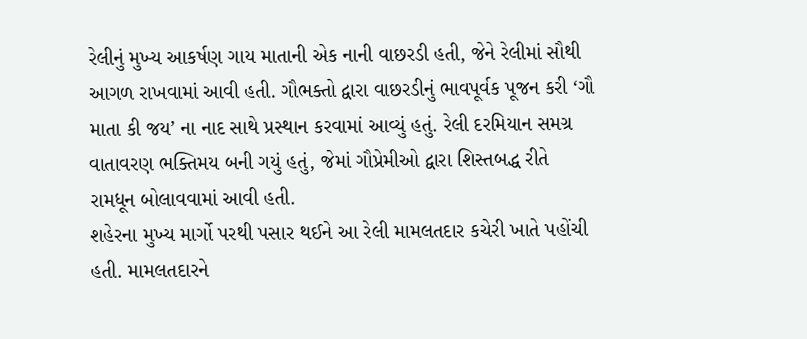રેલીનું મુખ્ય આકર્ષણ ગાય માતાની એક નાની વાછરડી હતી, જેને રેલીમાં સૌથી આગળ રાખવામાં આવી હતી. ગૌભક્તો દ્વારા વાછરડીનું ભાવપૂર્વક પૂજન કરી ‘ગૌ માતા કી જય’ ના નાદ સાથે પ્રસ્થાન કરવામાં આવ્યું હતું. રેલી દરમિયાન સમગ્ર વાતાવરણ ભક્તિમય બની ગયું હતું, જેમાં ગૌપ્રેમીઓ દ્વારા શિસ્તબદ્ધ રીતે રામધૂન બોલાવવામાં આવી હતી.
શહેરના મુખ્ય માર્ગો પરથી પસાર થઈને આ રેલી મામલતદાર કચેરી ખાતે પહોંચી હતી. મામલતદારને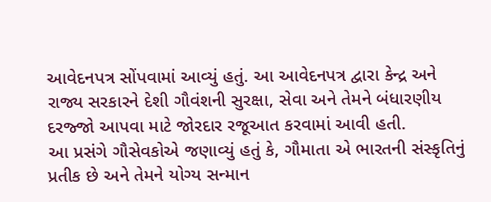આવેદનપત્ર સોંપવામાં આવ્યું હતું. આ આવેદનપત્ર દ્વારા કેન્દ્ર અને રાજ્ય સરકારને દેશી ગૌવંશની સુરક્ષા, સેવા અને તેમને બંધારણીય દરજ્જો આપવા માટે જોરદાર રજૂઆત કરવામાં આવી હતી.
આ પ્રસંગે ગૌસેવકોએ જણાવ્યું હતું કે, ગૌમાતા એ ભારતની સંસ્કૃતિનું પ્રતીક છે અને તેમને યોગ્ય સન્માન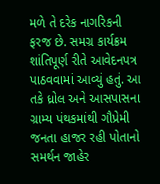મળે તે દરેક નાગરિકની ફરજ છે. સમગ્ર કાર્યક્રમ શાંતિપૂર્ણ રીતે આવેદનપત્ર પાઠવવામાં આવ્યું હતું. આ તકે ધ્રોલ અને આસપાસના ગ્રામ્ય પંથકમાંથી ગૌપ્રેમી જનતા હાજર રહી પોતાનો સમર્થન જાહેર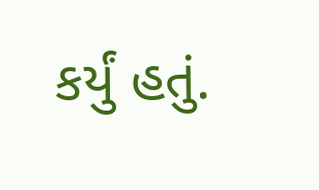કર્યું હતું.